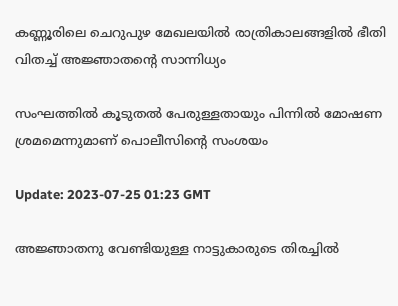കണ്ണൂരിലെ ചെറുപുഴ മേഖലയിൽ രാത്രികാലങ്ങളിൽ ഭീതി വിതച്ച് അജ്ഞാതന്‍റെ സാന്നിധ്യം

സംഘത്തിൽ കൂടുതൽ പേരുള്ളതായും പിന്നിൽ മോഷണ ശ്രമമെന്നുമാണ് പൊലീസിന്‍റെ സംശയം

Update: 2023-07-25 01:23 GMT

അജ്ഞാതനു വേണ്ടിയുള്ള നാട്ടുകാരുടെ തിരച്ചില്‍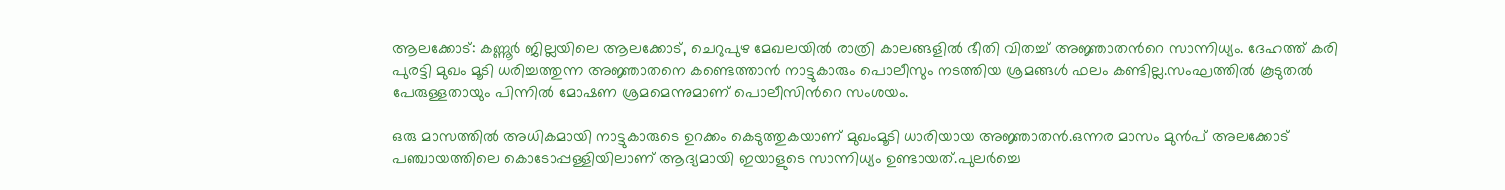ആലക്കോട്: കണ്ണൂർ ജില്ലയിലെ ആലക്കോട്, ചെറുപുഴ മേഖലയിൽ രാത്രി കാലങ്ങളിൽ ഭീതി വിതച്ച് അജ്ഞാതന്‍റെ സാന്നിധ്യം. ദേഹത്ത് കരി പുരട്ടി മുഖം മൂടി ധരിച്ചത്തുന്ന അജ്ഞാതനെ കണ്ടെത്താൻ നാട്ടുകാരും പൊലീസും നടത്തിയ ശ്രമങ്ങൾ ഫലം കണ്ടില്ല.സംഘത്തിൽ കൂടുതൽ പേരുള്ളതായും പിന്നിൽ മോഷണ ശ്രമമെന്നുമാണ് പൊലീസിന്‍റെ സംശയം.

ഒരു മാസത്തിൽ അധികമായി നാട്ടുകാരുടെ ഉറക്കം കെടുത്തുകയാണ് മുഖംമൂടി ധാരിയായ അജ്ഞാതൻ.ഒന്നര മാസം മുൻപ് അലക്കോട് പഞ്ചായത്തിലെ കൊടോപ്പള്ളിയിലാണ് ആദ്യമായി ഇയാളുടെ സാന്നിധ്യം ഉണ്ടായത്.പുലർച്ചെ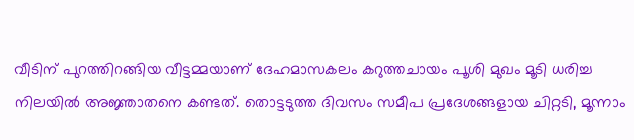വീടിന് പുറത്തിറങ്ങിയ വീട്ടമ്മയാണ് ദേഹമാസകലം കറുത്തചായം പൂശി മുഖം മൂടി ധരിച്ച നിലയിൽ അജ്ഞാതനെ കണ്ടത്. തൊട്ടടുത്ത ദിവസം സമീപ പ്രദേശങ്ങളായ ചിറ്റടി, മൂന്നാം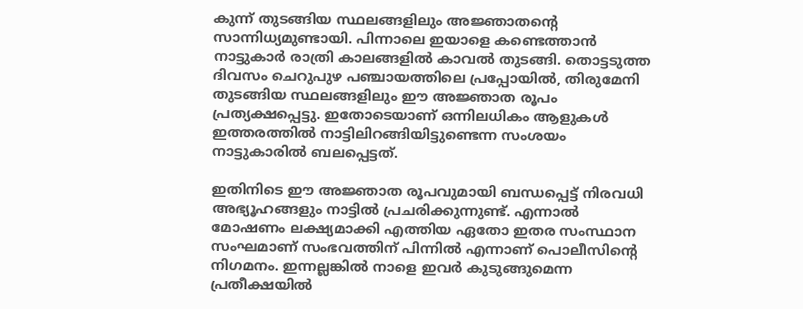കുന്ന് തുടങ്ങിയ സ്ഥലങ്ങളിലും അജ്ഞാതന്‍റെ സാന്നിധ്യമുണ്ടായി. പിന്നാലെ ഇയാളെ കണ്ടെത്താൻ നാട്ടുകാർ രാത്രി കാലങ്ങളിൽ കാവൽ തുടങ്ങി. തൊട്ടടുത്ത ദിവസം ചെറുപുഴ പഞ്ചായത്തിലെ പ്രപ്പോയിൽ, തിരുമേനി തുടങ്ങിയ സ്ഥലങ്ങളിലും ഈ അജ്ഞാത രൂപം പ്രത്യക്ഷപ്പെട്ടു. ഇതോടെയാണ് ഒന്നിലധികം ആളുകൾ ഇത്തരത്തിൽ നാട്ടിലിറങ്ങിയിട്ടുണ്ടെന്ന സംശയം നാട്ടുകാരിൽ ബലപ്പെട്ടത്.

ഇതിനിടെ ഈ അജ്ഞാത രൂപവുമായി ബന്ധപ്പെട്ട് നിരവധി അഭ്യൂഹങ്ങളും നാട്ടിൽ പ്രചരിക്കുന്നുണ്ട്. എന്നാൽ മോഷണം ലക്ഷ്യമാക്കി എത്തിയ ഏതോ ഇതര സംസ്ഥാന സംഘമാണ് സംഭവത്തിന് പിന്നിൽ എന്നാണ് പൊലീസിന്‍റെ നിഗമനം. ഇന്നല്ലങ്കിൽ നാളെ ഇവർ കുടുങ്ങുമെന്ന പ്രതീക്ഷയിൽ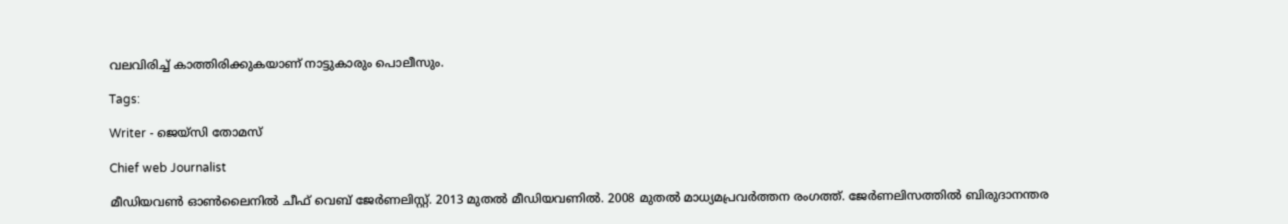വലവിരിച്ച് കാത്തിരിക്കുകയാണ് നാട്ടുകാരും പൊലീസും.

Tags:

Writer - ജെയ്സി തോമസ്

Chief web Journalist

മീഡിയവൺ ഓൺലൈനിൽ ചീഫ് വെബ് ജേർണലിസ്റ്റ്. 2013 മുതൽ മീഡിയവണിൽ. 2008 മുതൽ മാധ്യമപ്രവർത്തന രംഗത്ത്. ജേർണലിസത്തിൽ ബിരുദാനന്തര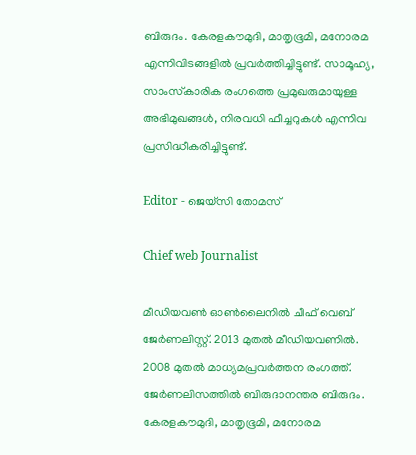ബിരുദം. കേരളകൗമുദി, മാതൃഭൂമി, മനോരമ എന്നിവിടങ്ങളിൽ പ്രവർത്തിച്ചിട്ടുണ്ട്. സാമൂഹ്യ, സാംസ്‌കാരിക രംഗത്തെ പ്രമുഖരുമായുള്ള അഭിമുഖങ്ങൾ, നിരവധി ഫീച്ചറുകൾ എന്നിവ പ്രസിദ്ധീകരിച്ചിട്ടുണ്ട്.

Editor - ജെയ്സി തോമസ്

Chief web Journalist

മീഡിയവൺ ഓൺലൈനിൽ ചീഫ് വെബ് ജേർണലിസ്റ്റ്. 2013 മുതൽ മീഡിയവണിൽ. 2008 മുതൽ മാധ്യമപ്രവർത്തന രംഗത്ത്. ജേർണലിസത്തിൽ ബിരുദാനന്തര ബിരുദം. കേരളകൗമുദി, മാതൃഭൂമി, മനോരമ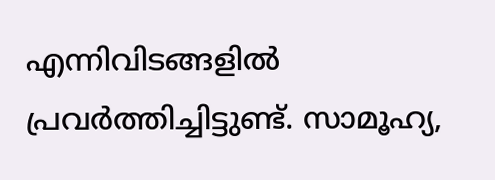എന്നിവിടങ്ങളിൽ പ്രവർത്തിച്ചിട്ടുണ്ട്. സാമൂഹ്യ,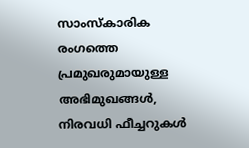സാംസ്‌കാരിക രംഗത്തെ പ്രമുഖരുമായുള്ള അഭിമുഖങ്ങൾ, നിരവധി ഫീച്ചറുകൾ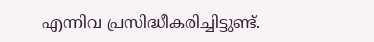എന്നിവ പ്രസിദ്ധീകരിച്ചിട്ടുണ്ട്.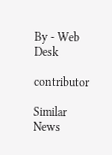By - Web Desk

contributor

Similar News